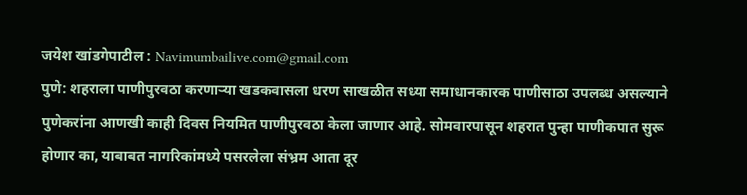जयेश खांडगेपाटील : Navimumbailive.com@gmail.com
पुणे: शहराला पाणीपुरवठा करणाऱ्या खडकवासला धरण साखळीत सध्या समाधानकारक पाणीसाठा उपलब्ध असल्याने पुणेकरांना आणखी काही दिवस नियमित पाणीपुरवठा केला जाणार आहे. सोमवारपासून शहरात पुन्हा पाणीकपात सुरू होणार का, याबाबत नागरिकांमध्ये पसरलेला संभ्रम आता दूर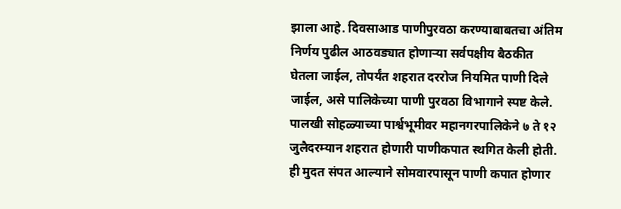झाला आहे. दिवसाआड पाणीपुरवठा करण्याबाबतचा अंतिम निर्णय पुढील आठवड्यात होणाऱ्या सर्वपक्षीय बैठकीत घेतला जाईल, तोपर्यंत शहरात दररोज नियमित पाणी दिले जाईल, असे पालिकेच्या पाणी पुरवठा विभागाने स्पष्ट केले.
पालखी सोहळ्याच्या पार्श्वभूमीवर महानगरपालिकेने ७ ते १२ जुलैदरम्यान शहरात होणारी पाणीकपात स्थगित केली होती. ही मुदत संपत आल्याने सोमवारपासून पाणी कपात होणार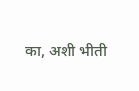का, अशी भीती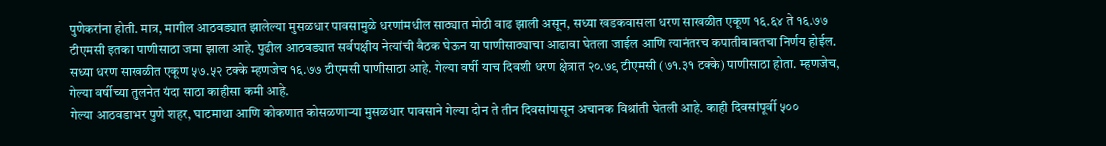पुणेकरांना होती. मात्र, मागील आठवड्यात झालेल्या मुसळधार पावसामुळे धरणांमधील साठ्यात मोठी वाढ झाली असून, सध्या खडकवासला धरण साखळीत एकूण १६.६४ ते १६.७७ टीएमसी इतका पाणीसाठा जमा झाला आहे. पुढील आठवड्यात सर्वपक्षीय नेत्यांची बैठक घेऊन या पाणीसाठ्याचा आढावा घेतला जाईल आणि त्यानंतरच कपातीबाबतचा निर्णय होईल.
सध्या धरण साखळीत एकूण ५७.५२ टक्के म्हणजेच १६.७७ टीएमसी पाणीसाठा आहे. गेल्या वर्षी याच दिवशी धरण क्षेत्रात २०.७९ टीएमसी (७१.३१ टक्के) पाणीसाठा होता. म्हणजेच, गेल्या वर्षीच्या तुलनेत यंदा साठा काहीसा कमी आहे.
गेल्या आठवडाभर पुणे शहर, घाटमाथा आणि कोकणात कोसळणाऱ्या मुसळधार पावसाने गेल्या दोन ते तीन दिवसांपासून अचानक विश्रांती घेतली आहे. काही दिवसांपूर्वी ५००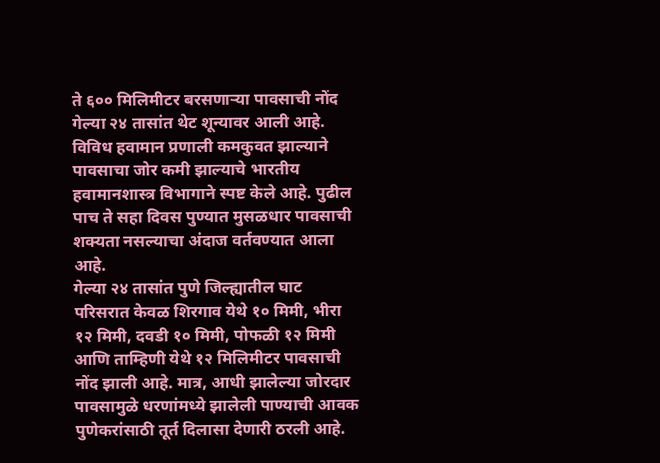ते ६०० मिलिमीटर बरसणाऱ्या पावसाची नोंद गेल्या २४ तासांत थेट शून्यावर आली आहे. विविध हवामान प्रणाली कमकुवत झाल्याने पावसाचा जोर कमी झाल्याचे भारतीय हवामानशास्त्र विभागाने स्पष्ट केले आहे. पुढील पाच ते सहा दिवस पुण्यात मुसळधार पावसाची शक्यता नसल्याचा अंदाज वर्तवण्यात आला आहे.
गेल्या २४ तासांत पुणे जिल्ह्यातील घाट परिसरात केवळ शिरगाव येथे १० मिमी, भीरा १२ मिमी, दवडी १० मिमी, पोफळी १२ मिमी आणि ताम्हिणी येथे १२ मिलिमीटर पावसाची नोंद झाली आहे. मात्र, आधी झालेल्या जोरदार पावसामुळे धरणांमध्ये झालेली पाण्याची आवक पुणेकरांसाठी तूर्त दिलासा देणारी ठरली आहे.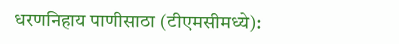धरणनिहाय पाणीसाठा (टीएमसीमध्ये):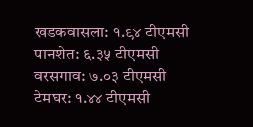खडकवासला: १.९४ टीएमसी
पानशेत: ६.३५ टीएमसी
वरसगाव: ७.०३ टीएमसी
टेमघर: १.४४ टीएमसी